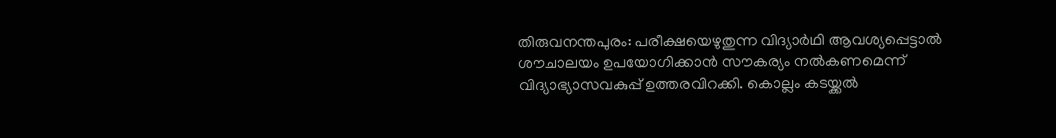തിരുവനന്തപുരം: പരീക്ഷയെഴുതുന്ന വിദ്യാർഥി ആവശ്യപ്പെട്ടാൽ ശൗചാലയം ഉപയോഗിക്കാൻ സൗകര്യം നൽകണമെന്ന് വിദ്യാഭ്യാസവകുപ്പ് ഉത്തരവിറക്കി. കൊല്ലം കടയ്ക്കൽ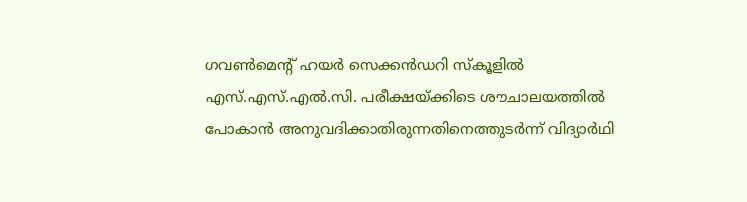ഗവൺമെന്റ് ഹയർ സെക്കൻഡറി സ്കൂളിൽ എസ്.എസ്.എൽ.സി. പരീക്ഷയ്ക്കിടെ ശൗചാലയത്തിൽ പോകാൻ അനുവദിക്കാതിരുന്നതിനെത്തുടർന്ന് വിദ്യാർഥി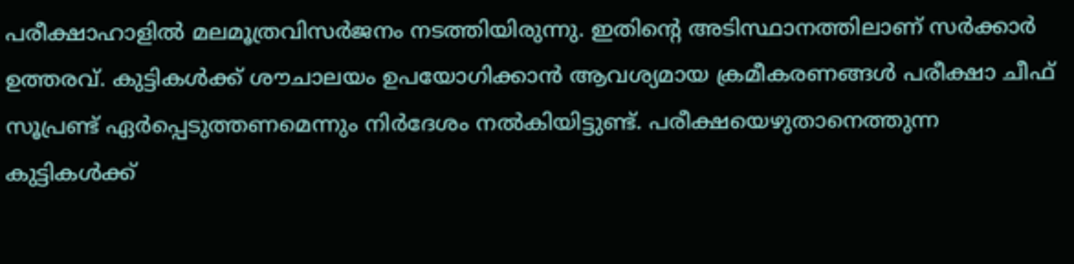പരീക്ഷാഹാളിൽ മലമൂത്രവിസർജനം നടത്തിയിരുന്നു. ഇതിന്റെ അടിസ്ഥാനത്തിലാണ് സർക്കാർ ഉത്തരവ്. കുട്ടികൾക്ക് ശൗചാലയം ഉപയോഗിക്കാൻ ആവശ്യമായ ക്രമീകരണങ്ങൾ പരീക്ഷാ ചീഫ് സൂപ്രണ്ട് ഏർപ്പെടുത്തണമെന്നും നിർദേശം നൽകിയിട്ടുണ്ട്. പരീക്ഷയെഴുതാനെത്തുന്ന കുട്ടികൾക്ക്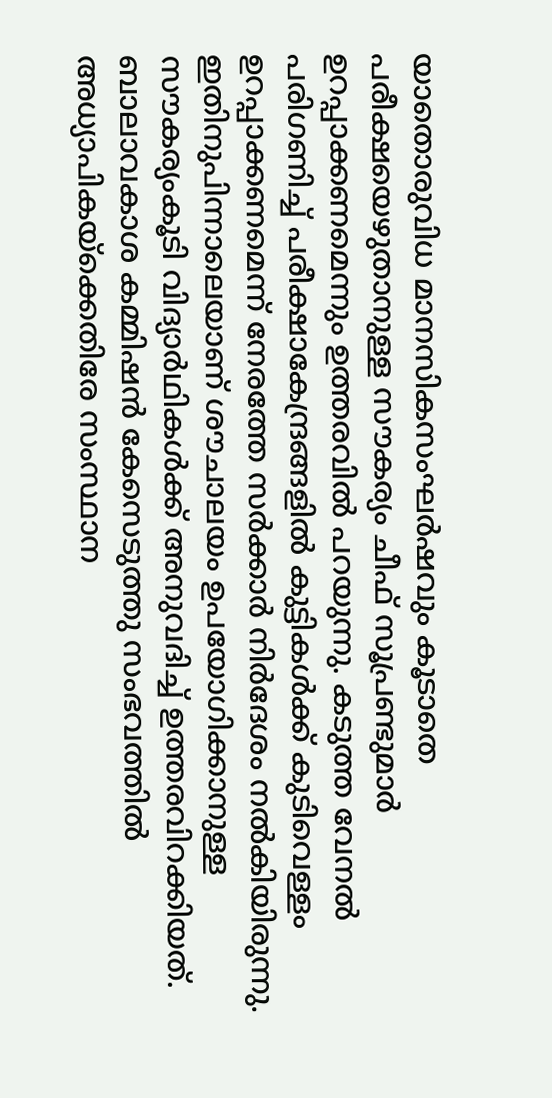യാതൊരുവിധ മാനസികസംഘർഷവും കൂടാതെ പരീക്ഷയെഴുതാനുള്ള സൗകര്യം ചീഫ് സൂപ്രണ്ടുമാർ ഉറപ്പാക്കണമെന്നും ഉത്തരവിൽ പറയുന്നു. കടുത്ത വേനൽ പരിഗണിച്ച് പരീക്ഷാകേന്ദ്രങ്ങളിൽ കുട്ടികൾക്ക് കുടിവെള്ളം ഉറപ്പാക്കണമെന്ന് നേരത്തേ സർക്കാർ നിർദേശം നൽകിയിരുന്നു. ഇതിനുപിന്നാലെയാണ് ശൗചാലയം ഉപയോഗിക്കാനുള്ള സൗകര്യംകൂടി വിദ്യാർഥികൾക്ക് അനുവദിച്ച് ഉത്തരവിറക്കിയത്. ബാലാവകാശ കമ്മിഷൻ കേസെടുത്തു സംഭവത്തിൽ അധ്യാപികയ്ക്കെതിരേ സംസ്ഥാന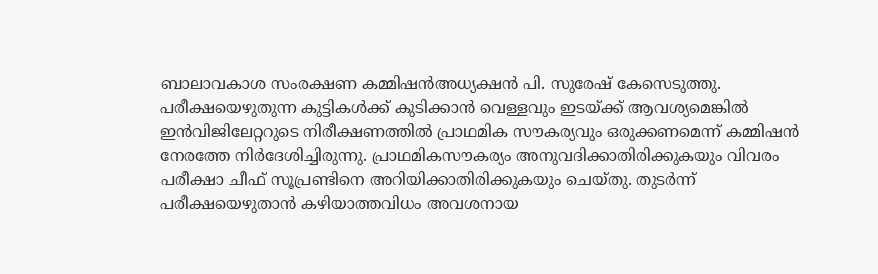ബാലാവകാശ സംരക്ഷണ കമ്മിഷൻഅധ്യക്ഷൻ പി. സുരേഷ് കേസെടുത്തു. പരീക്ഷയെഴുതുന്ന കുട്ടികൾക്ക് കുടിക്കാൻ വെള്ളവും ഇടയ്ക്ക് ആവശ്യമെങ്കിൽ ഇൻവിജിലേറ്ററുടെ നിരീക്ഷണത്തിൽ പ്രാഥമിക സൗകര്യവും ഒരുക്കണമെന്ന് കമ്മിഷൻ നേരത്തേ നിർദേശിച്ചിരുന്നു. പ്രാഥമികസൗകര്യം അനുവദിക്കാതിരിക്കുകയും വിവരം പരീക്ഷാ ചീഫ് സൂപ്രണ്ടിനെ അറിയിക്കാതിരിക്കുകയും ചെയ്തു. തുടർന്ന് പരീക്ഷയെഴുതാൻ കഴിയാത്തവിധം അവശനായ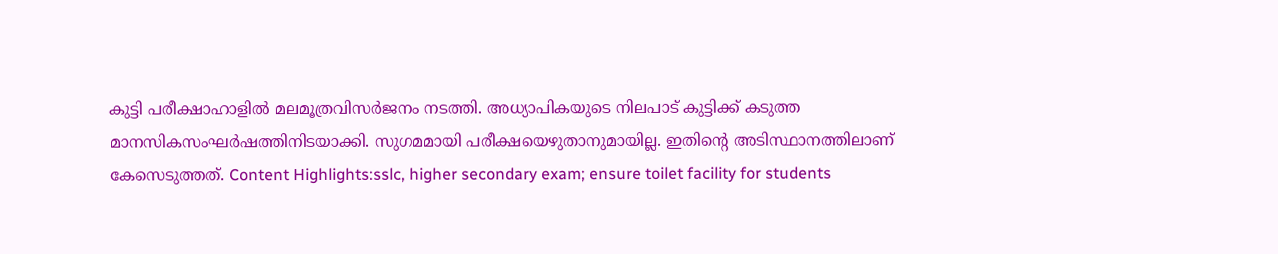കുട്ടി പരീക്ഷാഹാളിൽ മലമൂത്രവിസർജനം നടത്തി. അധ്യാപികയുടെ നിലപാട് കുട്ടിക്ക് കടുത്ത മാനസികസംഘർഷത്തിനിടയാക്കി. സുഗമമായി പരീക്ഷയെഴുതാനുമായില്ല. ഇതിന്റെ അടിസ്ഥാനത്തിലാണ് കേസെടുത്തത്. Content Highlights:sslc, higher secondary exam; ensure toilet facility for students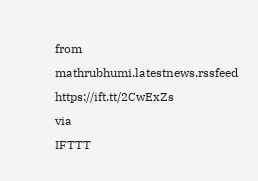from mathrubhumi.latestnews.rssfeed https://ift.tt/2CwExZs
via
IFTTT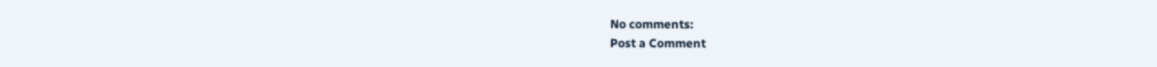No comments:
Post a Comment